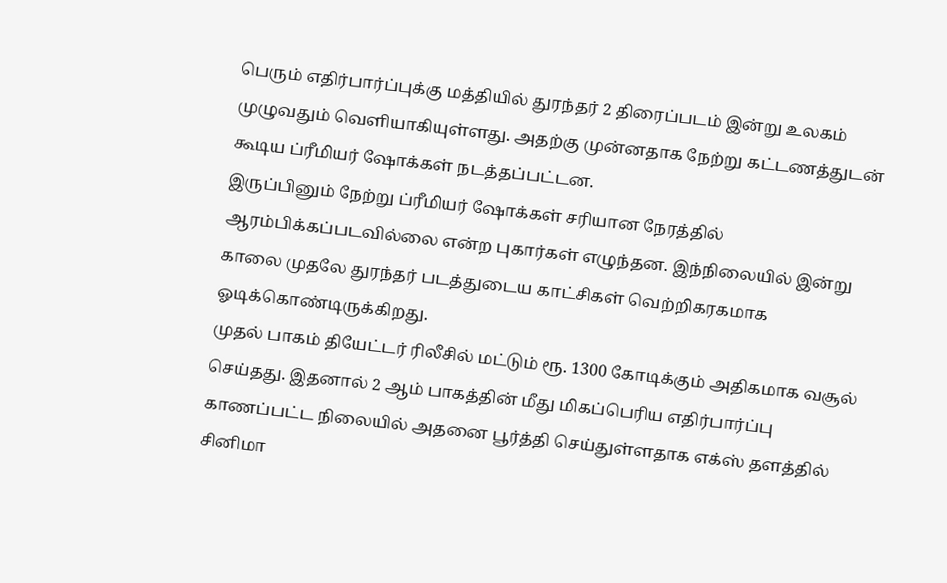பெரும் எதிர்பார்ப்புக்கு மத்தியில் துரந்தர் 2 திரைப்படம் இன்று உலகம் முழுவதும் வெளியாகியுள்ளது. அதற்கு முன்னதாக நேற்று கட்டணத்துடன் கூடிய ப்ரீமியர் ஷோக்கள் நடத்தப்பட்டன.
இருப்பினும் நேற்று ப்ரீமியர் ஷோக்கள் சரியான நேரத்தில் ஆரம்பிக்கப்படவில்லை என்ற புகார்கள் எழுந்தன. இந்நிலையில் இன்று காலை முதலே துரந்தர் படத்துடைய காட்சிகள் வெற்றிகரகமாக ஓடிக்கொண்டிருக்கிறது.
முதல் பாகம் தியேட்டர் ரிலீசில் மட்டும் ரூ. 1300 கோடிக்கும் அதிகமாக வசூல் செய்தது. இதனால் 2 ஆம் பாகத்தின் மீது மிகப்பெரிய எதிர்பார்ப்பு காணப்பட்ட நிலையில் அதனை பூர்த்தி செய்துள்ளதாக எக்ஸ் தளத்தில் சினிமா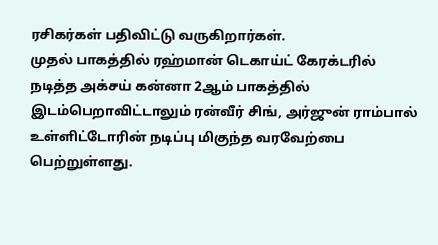ரசிகர்கள் பதிவிட்டு வருகிறார்கள்.
முதல் பாகத்தில் ரஹ்மான் டெகாய்ட் கேரக்டரில் நடித்த அக்சய் கன்னா 2ஆம் பாகத்தில் இடம்பெறாவிட்டாலும் ரன்வீர் சிங், அர்ஜுன் ராம்பால் உள்ளிட்டோரின் நடிப்பு மிகுந்த வரவேற்பை பெற்றுள்ளது.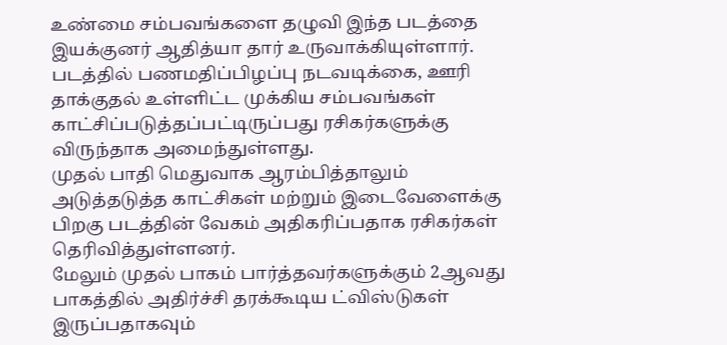உண்மை சம்பவங்களை தழுவி இந்த படத்தை இயக்குனர் ஆதித்யா தார் உருவாக்கியுள்ளார். படத்தில் பணமதிப்பிழப்பு நடவடிக்கை, ஊரி தாக்குதல் உள்ளிட்ட முக்கிய சம்பவங்கள் காட்சிப்படுத்தப்பட்டிருப்பது ரசிகர்களுக்கு விருந்தாக அமைந்துள்ளது.
முதல் பாதி மெதுவாக ஆரம்பித்தாலும் அடுத்தடுத்த காட்சிகள் மற்றும் இடைவேளைக்கு பிறகு படத்தின் வேகம் அதிகரிப்பதாக ரசிகர்கள் தெரிவித்துள்ளனர்.
மேலும் முதல் பாகம் பார்த்தவர்களுக்கும் 2ஆவது பாகத்தில் அதிர்ச்சி தரக்கூடிய ட்விஸ்டுகள் இருப்பதாகவும்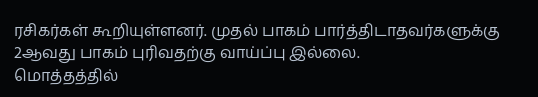ரசிகர்கள் கூறியுள்ளனர். முதல் பாகம் பார்த்திடாதவர்களுக்கு 2ஆவது பாகம் புரிவதற்கு வாய்ப்பு இல்லை.
மொத்தத்தில்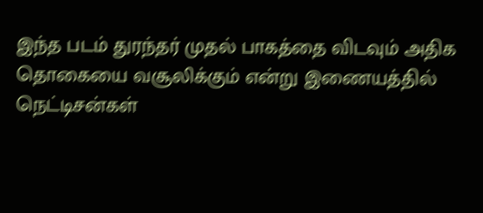இந்த படம் துரந்தர் முதல் பாகத்தை விடவும் அதிக தொகையை வசூலிக்கும் என்று இணையத்தில் நெட்டிசன்கள்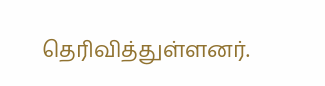தெரிவித்துள்ளனர்.